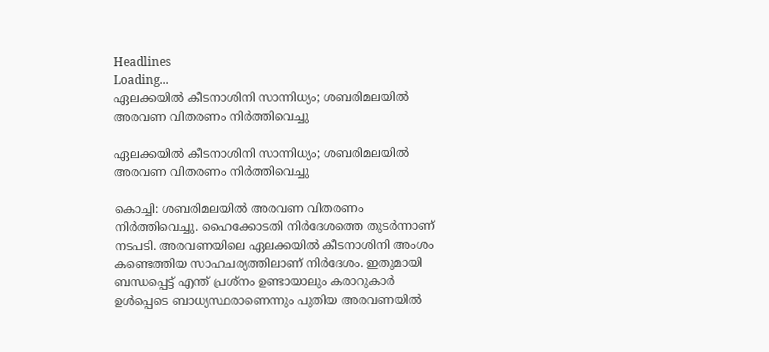Headlines
Loading...
ഏലക്കയില്‍ കീടനാശിനി സാന്നിധ്യം; ശബരിമലയില്‍ അരവണ വിതരണം നിര്‍ത്തിവെച്ചു

ഏലക്കയില്‍ കീടനാശിനി സാന്നിധ്യം; ശബരിമലയില്‍ അരവണ വിതരണം നിര്‍ത്തിവെച്ചു

കൊച്ചി: ശബരിമലയില്‍ അരവണ വിതരണം നിര്‍ത്തിവെച്ചു. ഹൈക്കോടതി നിര്‍ദേശത്തെ തുടര്‍ന്നാണ് നടപടി. അരവണയിലെ ഏലക്കയില്‍ കീടനാശിനി അംശം കണ്ടെത്തിയ സാഹചര്യത്തിലാണ് നിര്‍ദേശം. ഇതുമായി ബന്ധപ്പെട്ട് എന്ത് പ്രശ്‌നം ഉണ്ടായാലും കരാറുകാര്‍ ഉള്‍പ്പെടെ ബാധ്യസ്ഥരാണെന്നും പുതിയ അരവണയില്‍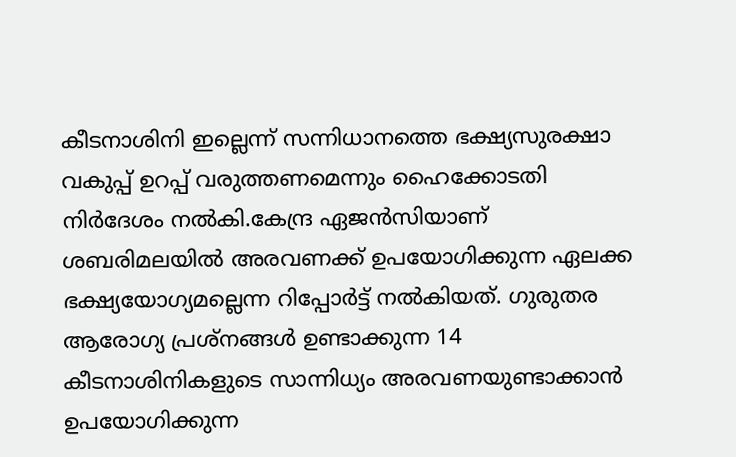കീടനാശിനി ഇല്ലെന്ന് സന്നിധാനത്തെ ഭക്ഷ്യസുരക്ഷാ വകുപ്പ് ഉറപ്പ് വരുത്തണമെന്നും ഹൈക്കോടതി നിര്‍ദേശം നല്‍കി.കേന്ദ്ര ഏജന്‍സിയാണ് ശബരിമലയില്‍ അരവണക്ക് ഉപയോഗിക്കുന്ന ഏലക്ക ഭക്ഷ്യയോഗ്യമല്ലെന്ന റിപ്പോര്‍ട്ട് നല്‍കിയത്. ഗുരുതര ആരോഗ്യ പ്രശ്‌നങ്ങള്‍ ഉണ്ടാക്കുന്ന 14 കീടനാശിനികളുടെ സാന്നിധ്യം അരവണയുണ്ടാക്കാന്‍ ഉപയോഗിക്കുന്ന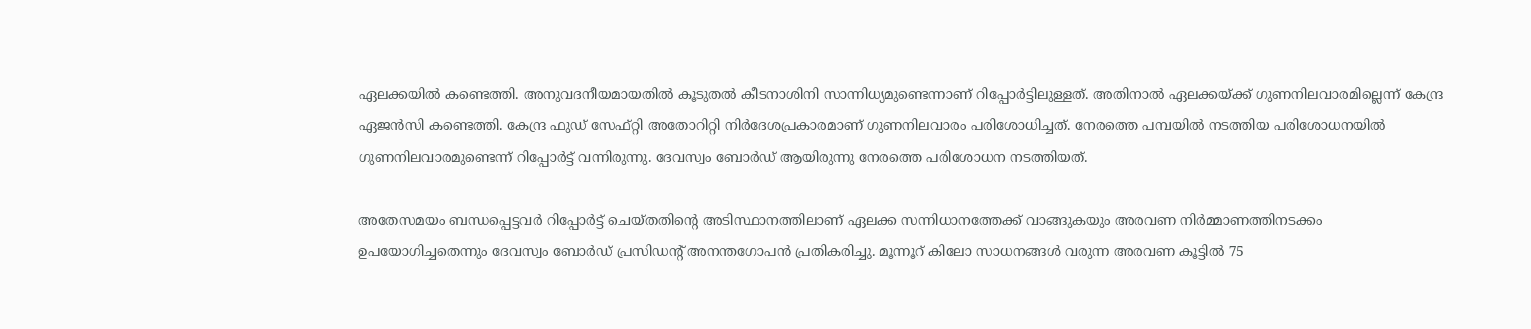ഏലക്കയില്‍ കണ്ടെത്തി. അനുവദനീയമായതില്‍ കൂടുതല്‍ കീടനാശിനി സാന്നിധ്യമുണ്ടെന്നാണ് റിപ്പോര്‍ട്ടിലുള്ളത്. അതിനാല്‍ ഏലക്കയ്ക്ക് ഗുണനിലവാരമില്ലെന്ന് കേന്ദ്ര ഏജന്‍സി കണ്ടെത്തി. കേന്ദ്ര ഫുഡ് സേഫ്റ്റി അതോറിറ്റി നിര്‍ദേശപ്രകാരമാണ് ഗുണനിലവാരം പരിശോധിച്ചത്. നേരത്തെ പമ്പയില്‍ നടത്തിയ പരിശോധനയില്‍ ഗുണനിലവാരമുണ്ടെന്ന് റിപ്പോര്‍ട്ട് വന്നിരുന്നു. ദേവസ്വം ബോര്‍ഡ് ആയിരുന്നു നേരത്തെ പരിശോധന നടത്തിയത്.

അതേസമയം ബന്ധപ്പെട്ടവര്‍ റിപ്പോര്‍ട്ട് ചെയ്തതിന്റെ അടിസ്ഥാനത്തിലാണ് ഏലക്ക സന്നിധാനത്തേക്ക് വാങ്ങുകയും അരവണ നിര്‍മ്മാണത്തിനടക്കം ഉപയോഗിച്ചതെന്നും ദേവസ്വം ബോര്‍ഡ് പ്രസിഡന്റ് അനന്തഗോപന്‍ പ്രതികരിച്ചു. മൂന്നൂറ് കിലോ സാധനങ്ങള്‍ വരുന്ന അരവണ കൂട്ടില്‍ 75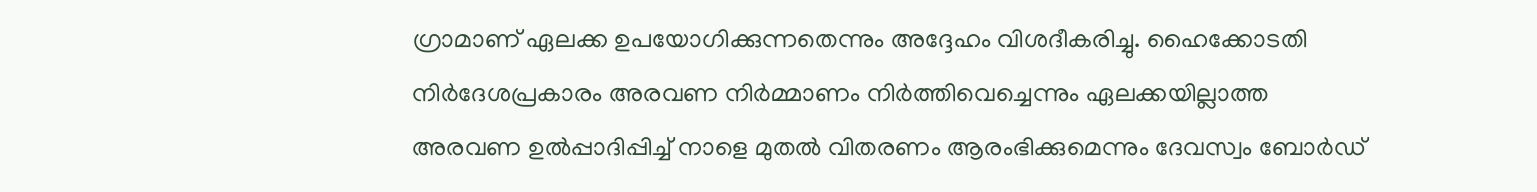ഗ്രാമാണ് ഏലക്ക ഉപയോഗിക്കുന്നതെന്നും അദ്ദേഹം വിശദീകരിച്ചു. ഹൈക്കോടതി നിര്‍ദേശപ്രകാരം അരവണ നിര്‍മ്മാണം നിർത്തിവെച്ചെന്നും ഏലക്കയില്ലാത്ത അരവണ ഉല്‍പ്പാദിപ്പിച്ച് നാളെ മുതല്‍ വിതരണം ആരംഭിക്കുമെന്നും ദേവസ്വം ബോര്‍ഡ്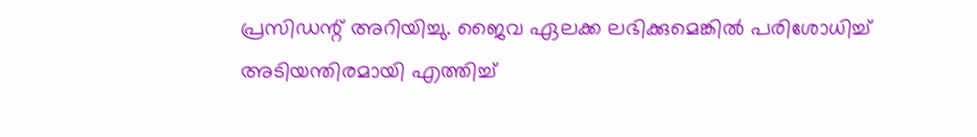പ്രസിഡന്റ് അറിയിച്ചു. ജൈവ ഏലക്ക ലഭിക്കുമെങ്കില്‍ പരിശോധിച്ച് അടിയന്തിരമായി എത്തിച്ച്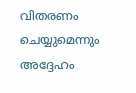വിതരണം ചെയ്യുമെന്നും അദ്ദേഹം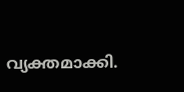വ്യക്തമാക്കി.